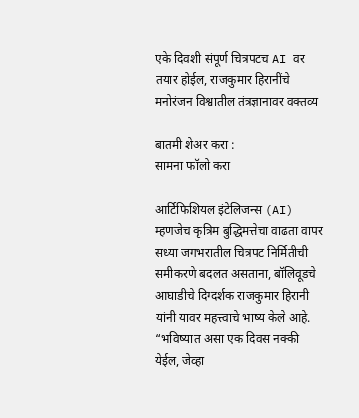एके दिवशी संपूर्ण चित्रपटच AI वर तयार होईल, राजकुमार हिरानींचे मनोरंजन विश्वातील तंत्रज्ञानावर वक्तव्य

बातमी शेअर करा :
सामना फॉलो करा

आर्टिफिशियल इंटेलिजन्स (AI) म्हणजेच कृत्रिम बुद्धिमत्तेचा वाढता वापर सध्या जगभरातील चित्रपट निर्मितीची समीकरणे बदलत असताना, बॉलिवूडचे आघाडीचे दिग्दर्शक राजकुमार हिरानी यांनी यावर महत्त्वाचे भाष्य केले आहे. “भविष्यात असा एक दिवस नक्की येईल, जेव्हा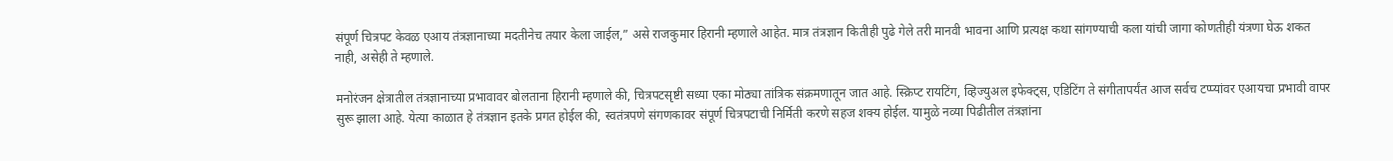संपूर्ण चित्रपट केवळ एआय तंत्रज्ञानाच्या मदतीनेच तयार केला जाईल,” असे राजकुमार हिरानी म्हणाले आहेत. मात्र तंत्रज्ञान कितीही पुढे गेले तरी मानवी भावना आणि प्रत्यक्ष कथा सांगण्याची कला यांची जागा कोणतीही यंत्रणा घेऊ शकत नाही, असेही ते म्हणाले.

मनोरंजन क्षेत्रातील तंत्रज्ञानाच्या प्रभावावर बोलताना हिरानी म्हणाले की, चित्रपटसृष्टी सध्या एका मोठ्या तांत्रिक संक्रमणातून जात आहे. स्क्रिप्ट रायटिंग, व्हिज्युअल इफेक्ट्स, एडिटिंग ते संगीतापर्यंत आज सर्वच टप्प्यांवर एआयचा प्रभावी वापर सुरू झाला आहे. येत्या काळात हे तंत्रज्ञान इतके प्रगत होईल की, स्वतंत्रपणे संगणकावर संपूर्ण चित्रपटाची निर्मिती करणे सहज शक्य होईल. यामुळे नव्या पिढीतील तंत्रज्ञांना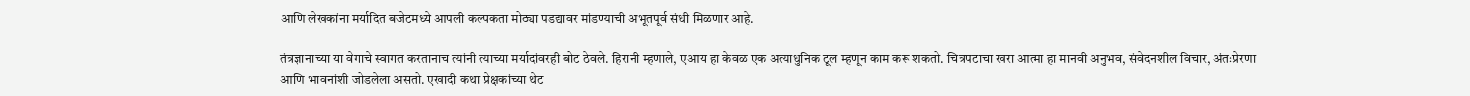आणि लेखकांना मर्यादित बजेटमध्ये आपली कल्पकता मोठ्या पडद्यावर मांडण्याची अभूतपूर्व संधी मिळणार आहे.

तंत्रज्ञानाच्या या वेगाचे स्वागत करतानाच त्यांनी त्याच्या मर्यादांवरही बोट ठेवले. हिरानी म्हणाले, एआय हा केवळ एक अत्याधुनिक टूल म्हणून काम करू शकतो. चित्रपटाचा खरा आत्मा हा मानवी अनुभव, संवेदनशील विचार, अंतःप्रेरणा आणि भावनांशी जोडलेला असतो. एखादी कथा प्रेक्षकांच्या थेट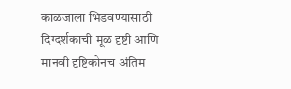काळजाला भिडवण्यासाठी दिग्दर्शकाची मूळ दृष्टी आणि मानवी दृष्टिकोनच अंतिम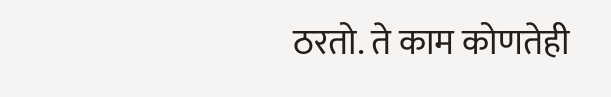ठरतो. ते काम कोणतेही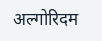अल्गोरिदम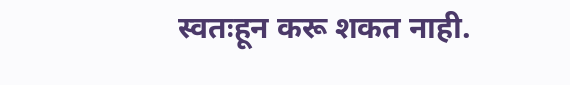स्वतःहून करू शकत नाही.